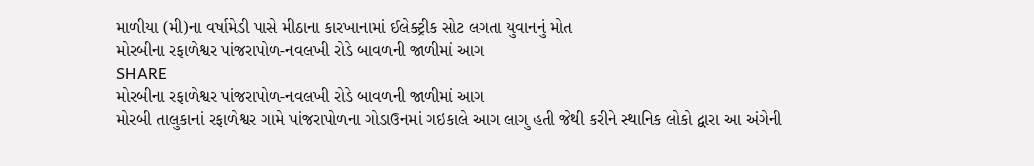માળીયા (મી)ના વર્ષામેડી પાસે મીઠાના કારખાનામાં ઈલેક્ટ્રીક સોટ લગતા યુવાનનું મોત
મોરબીના રફાળેશ્વર પાંજરાપોળ-નવલખી રોડે બાવળની જાળીમાં આગ
SHARE
મોરબીના રફાળેશ્વર પાંજરાપોળ-નવલખી રોડે બાવળની જાળીમાં આગ
મોરબી તાલુકાનાં રફાળેશ્વર ગામે પાંજરાપોળના ગોડાઉનમાં ગઇકાલે આગ લાગુ હતી જેથી કરીને સ્થાનિક લોકો દ્વારા આ અંગેની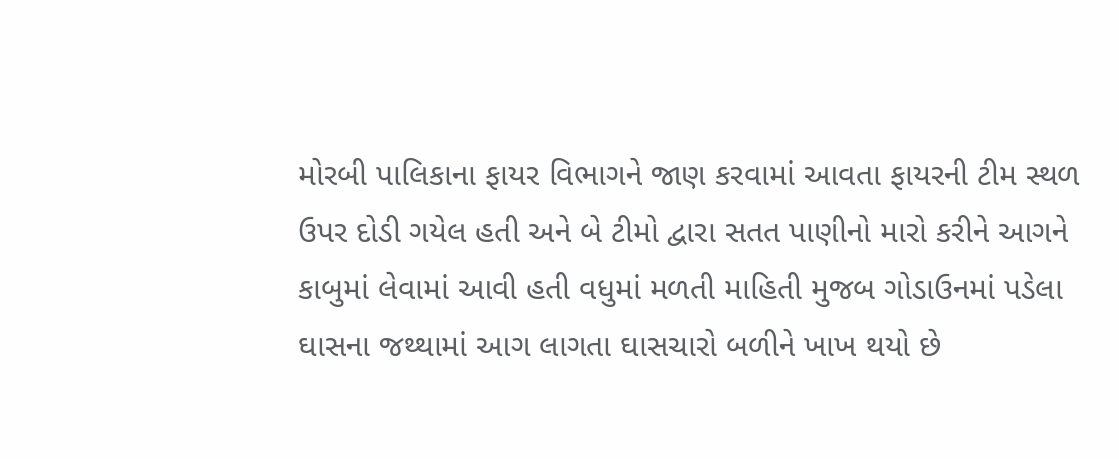મોરબી પાલિકાના ફાયર વિભાગને જાણ કરવામાં આવતા ફાયરની ટીમ સ્થળ ઉપર દોડી ગયેલ હતી અને બે ટીમો દ્વારા સતત પાણીનો મારો કરીને આગને કાબુમાં લેવામાં આવી હતી વધુમાં મળતી માહિતી મુજબ ગોડાઉનમાં પડેલા ઘાસના જથ્થામાં આગ લાગતા ઘાસચારો બળીને ખાખ થયો છે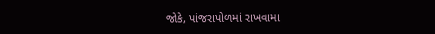જોકે, પાંજરાપોળમાં રાખવામા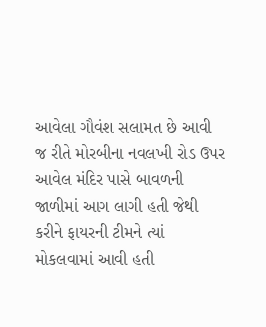આવેલા ગૌવંશ સલામત છે આવી જ રીતે મોરબીના નવલખી રોડ ઉપર આવેલ મંદિર પાસે બાવળની જાળીમાં આગ લાગી હતી જેથી કરીને ફાયરની ટીમને ત્યાં મોકલવામાં આવી હતી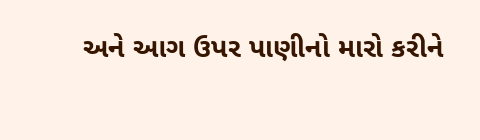અને આગ ઉપર પાણીનો મારો કરીને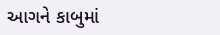આગને કાબુમાં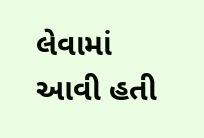લેવામાં આવી હતી